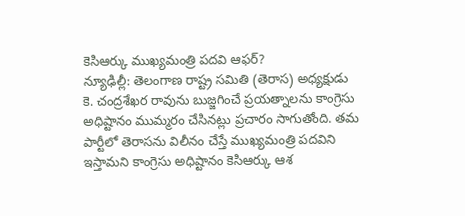కెసిఆర్కు ముఖ్యమంత్రి పదవి ఆఫర్?
న్యూఢిల్లీ: తెలంగాణ రాష్ట్ర సమితి (తెరాస) అధ్యక్షుడు కె. చంద్రశేఖర రావును బుజ్జగించే ప్రయత్నాలను కాంగ్రెసు అధిష్టానం ముమ్మరం చేసినట్లు ప్రచారం సాగుతోంది. తమ పార్టీలో తెరాసను విలీనం చేస్తే ముఖ్యమంత్రి పదవిని ఇస్తామని కాంగ్రెసు అధిష్టానం కెసిఆర్కు ఆశ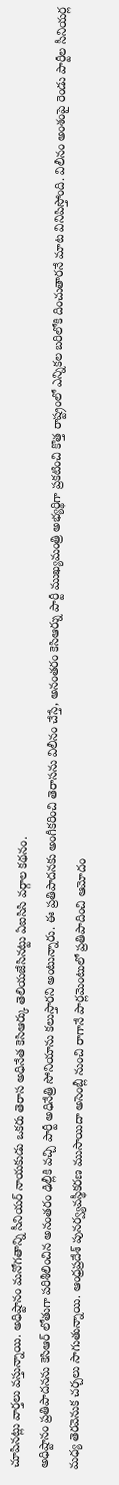చూపినట్లు వార్తలు వస్తున్నాయి. అధిష్టానం మనోగతాన్ని సీనియర్ నాయకుడు ఒకరు తెరాస అధినేత కెసిఆర్కు తెలియజేసినట్టు ఏఐసిసి వర్గాల కథనం.
అధిష్టానం ప్రతిపాదనను కెసిఆర్ లోతుగా పరిశీలించిన అనంతరం ఢిల్లీకి వచ్చి పార్టీ అధినేత్రి సోనియాను కలుస్తారని అంటున్నారు. ఈ ప్రతిపాదనకు అంగీకరించి తెరాసను విలీనం చేస్తే, అనంతరం కెసిఆర్ను పార్టీ ముఖ్యమంత్రి అభ్యర్థిగా ప్రకటించి కొత్త రాష్ట్రంలో ఎన్నికల బరిలోకి దించుతారనే మాట వినిపిస్తోంది. విలీనం అంశంపై రెండు పార్టీల సీనియర్ల మధ్య తెరవెనుక చర్చలు సాగుతున్నాయి. ఆంధ్రప్రదేశ్ పునర్వ్యవస్థీకరణ ముసాయిదా అసెంబ్లీ నుంచి రాగానే పార్లమెంటులో ప్రతిపాదించి ఆమోదం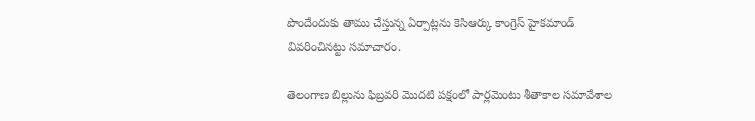పొందేందుకు తాము చేస్తున్న ఏర్పాట్లను కెసిఆర్కు కాంగ్రెస్ హైకమాండ్ వివరించినట్టు సమాచారం.

తెలంగాణ బిల్లును ఫిబ్రవరి మొదటి పక్షంలో పార్లమెంటు శీతాకాల సమావేశాల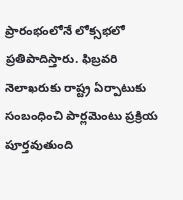ప్రారంభంలోనే లోక్సభలో ప్రతిపాదిస్తారు. ఫిబ్రవరి నెలాఖరుకు రాష్ట్ర ఏర్పాటుకు సంబంధించి పార్లమెంటు ప్రక్రియ పూర్తవుతుంది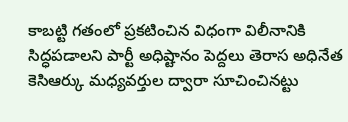కాబట్టి గతంలో ప్రకటించిన విధంగా విలీనానికి సిద్ధపడాలని పార్టీ అధిష్టానం పెద్దలు తెరాస అధినేత కెసిఆర్కు మధ్యవర్తుల ద్వారా సూచించినట్టు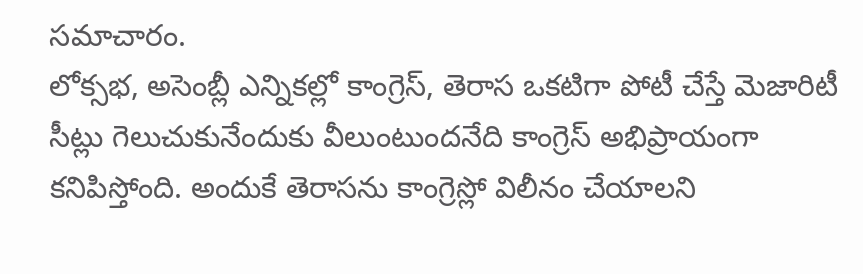సమాచారం.
లోక్సభ, అసెంబ్లీ ఎన్నికల్లో కాంగ్రెస్, తెరాస ఒకటిగా పోటీ చేస్తే మెజారిటీ సీట్లు గెలుచుకునేందుకు వీలుంటుందనేది కాంగ్రెస్ అభిప్రాయంగా కనిపిస్తోంది. అందుకే తెరాసను కాంగ్రెస్లో విలీనం చేయాలని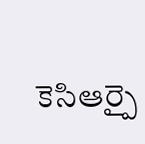కెసిఆర్పై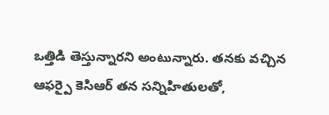ఒత్తిడి తెస్తున్నారని అంటున్నారు. తనకు వచ్చిన ఆఫర్పై కెసిఆర్ తన సన్నిహితులతో,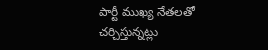పార్టీ ముఖ్య నేతలతో చర్చిస్తున్నట్లు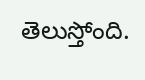తెలుస్తోంది.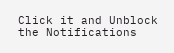Click it and Unblock the Notifications